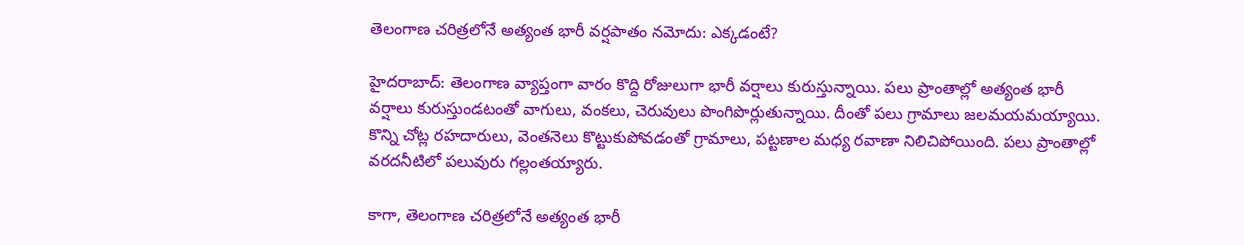తెలంగాణ చరిత్రలోనే అత్యంత భారీ వర్షపాతం నమోదు: ఎక్కడంటే?

హైదరాబాద్: తెలంగాణ వ్యాప్తంగా వారం కొద్ది రోజులుగా భారీ వర్షాలు కురుస్తున్నాయి. పలు ప్రాంతాల్లో అత్యంత భారీ వర్షాలు కురుస్తుండటంతో వాగులు, వంకలు, చెరువులు పొంగిపొర్లుతున్నాయి. దీంతో పలు గ్రామాలు జలమయమయ్యాయి. కొన్ని చోట్ల రహదారులు, వెంతనెలు కొట్టుకుపోవడంతో గ్రామాలు, పట్టణాల మధ్య రవాణా నిలిచిపోయింది. పలు ప్రాంతాల్లో వరదనీటిలో పలువురు గల్లంతయ్యారు.

కాగా, తెలంగాణ చరిత్రలోనే అత్యంత భారీ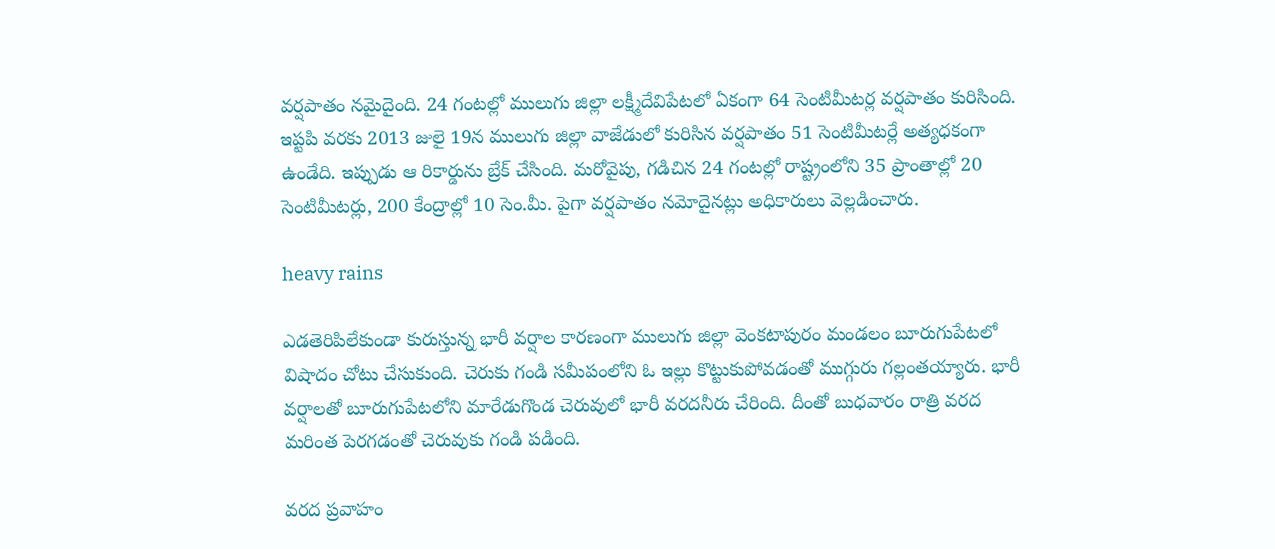వర్షపాతం నమైదైంది. 24 గంటల్లో ములుగు జిల్లా లక్ష్మీదేవిపేటలో ఏకంగా 64 సెంటిమీటర్ల వర్షపాతం కురిసింది. ఇప్టపి వరకు 2013 జులై 19న ములుగు జిల్లా వాజేడులో కురిసిన వర్షపాతం 51 సెంటిమీటర్లే అత్యధకంగా ఉండేది. ఇప్పుడు ఆ రికార్డును బ్రేక్ చేసింది. మరోవైపు, గడిచిన 24 గంటల్లో రాష్ట్రంలోని 35 ప్రాంతాల్లో 20 సెంటిమీటర్లు, 200 కేంద్రాల్లో 10 సెం.మీ. పైగా వర్షపాతం నమోదైనట్లు అధికారులు వెల్లడించారు.

heavy rains

ఎడతెరిపిలేకుండా కురుస్తున్న భారీ వర్షాల కారణంగా ములుగు జిల్లా వెంకటాపురం మండలం బూరుగుపేటలో విషాదం చోటు చేసుకుంది. చెరుకు గండి సమీపంలోని ఓ ఇల్లు కొట్టుకుపోవడంతో ముగ్గురు గల్లంతయ్యారు. భారీ వర్షాలతో బూరుగుపేటలోని మారేడుగొండ చెరువులో భారీ వరదనీరు చేరింది. దీంతో బుధవారం రాత్రి వరద మరింత పెరగడంతో చెరువుకు గండి పడింది.

వరద ప్రవాహం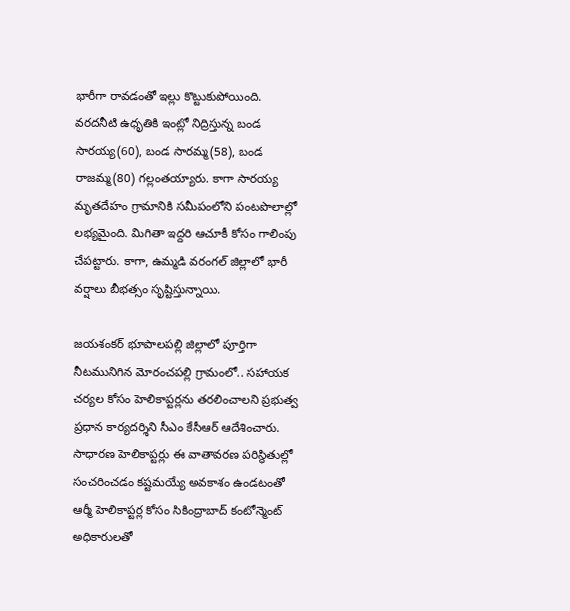భారీగా రావడంతో ఇల్లు కొట్టుకుపోయింది. వరదనీటి ఉధృతికి ఇంట్లో నిద్రిస్తున్న బండ సారయ్య(60), బండ సారమ్మ(58), బండ రాజమ్మ(80) గల్లంతయ్యారు. కాగా సారయ్య మృతదేహం గ్రామానికి సమీపంలోని పంటపొలాల్లో లభ్యమైంది. మిగితా ఇద్దరి ఆచూకీ కోసం గాలింపు చేపట్టారు. కాగా, ఉమ్మడి వరంగల్ జిల్లాలో భారీ వర్షాలు బీభత్సం సృష్టిస్తున్నాయి.

జయశంకర్ భూపాలపల్లి జిల్లాలో పూర్తిగా నీటమునిగిన మోరంచపల్లి గ్రామంలో.. సహాయక చర్యల కోసం హెలికాప్టర్లను తరలించాలని ప్రభుత్వ ప్రధాన కార్యదర్శిని సీఎం కేసీఆర్ ఆదేశించారు. సాధారణ హెలికాప్టర్లు ఈ వాతావరణ పరిస్థితుల్లో సంచరించడం కష్టమయ్యే అవకాశం ఉండటంతో ఆర్మీ హెలికాప్టర్ల కోసం సికింద్రాబాద్ కంటోన్మెంట్ అధికారులతో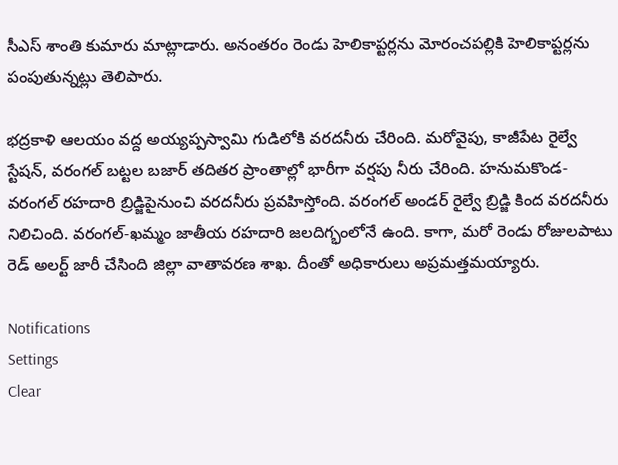సీఎస్ శాంతి కుమారు మాట్లాడారు. అనంతరం రెండు హెలికాప్టర్లను మోరంచపల్లికి హెలికాప్టర్లను పంపుతున్నట్లు తెలిపారు.

భద్రకాళి ఆలయం వద్ద అయ్యప్పస్వామి గుడిలోకి వరదనీరు చేరింది. మరోవైపు, కాజీపేట రైల్వే స్టేషన్, వరంగల్ బట్టల బజార్ తదితర ప్రాంతాల్లో భారీగా వర్షపు నీరు చేరింది. హనుమకొండ-వరంగల్ రహదారి బ్రిడ్జిపైనుంచి వరదనీరు ప్రవహిస్తోంది. వరంగల్ అండర్ రైల్వే బ్రిడ్జి కింద వరదనీరు నిలిచింది. వరంగల్-ఖమ్మం జాతీయ రహదారి జలదిగ్భంలోనే ఉంది. కాగా, మరో రెండు రోజులపాటు రెడ్ అలర్ట్ జారీ చేసింది జిల్లా వాతావరణ శాఖ. దీంతో అధికారులు అప్రమత్తమయ్యారు.

Notifications
Settings
Clear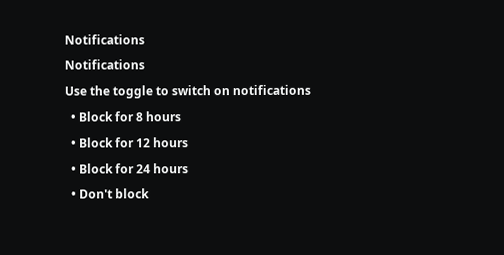Notifications
Notifications
Use the toggle to switch on notifications
  • Block for 8 hours
  • Block for 12 hours
  • Block for 24 hours
  • Don't block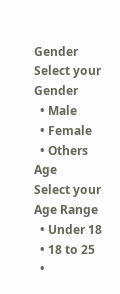Gender
Select your Gender
  • Male
  • Female
  • Others
Age
Select your Age Range
  • Under 18
  • 18 to 25
  •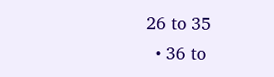26 to 35
  • 36 to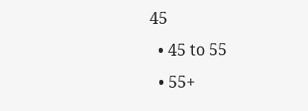45
  • 45 to 55
  • 55+